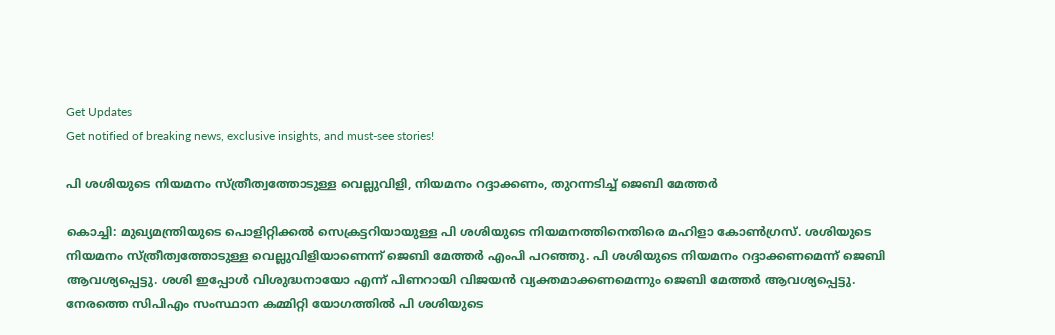Get Updates
Get notified of breaking news, exclusive insights, and must-see stories!

പി ശശിയുടെ നിയമനം സ്ത്രീത്വത്തോടുള്ള വെല്ലുവിളി, നിയമനം റദ്ദാക്കണം, തുറന്നടിച്ച് ജെബി മേത്തര്‍

കൊച്ചി: മുഖ്യമന്ത്രിയുടെ പൊളിറ്റിക്കല്‍ സെക്രട്ടറിയായുള്ള പി ശശിയുടെ നിയമനത്തിനെതിരെ മഹിളാ കോണ്‍ഗ്രസ്. ശശിയുടെ നിയമനം സ്ത്രീത്വത്തോടുള്ള വെല്ലുവിളിയാണെന്ന് ജെബി മേത്തര്‍ എംപി പറഞ്ഞു. പി ശശിയുടെ നിയമനം റദ്ദാക്കണമെന്ന് ജെബി ആവശ്യപ്പെട്ടു. ശശി ഇപ്പോള്‍ വിശുദ്ധനായോ എന്ന് പിണറായി വിജയന്‍ വ്യക്തമാക്കണമെന്നും ജെബി മേത്തര്‍ ആവശ്യപ്പെട്ടു. നേരത്തെ സിപിഎം സംസ്ഥാന കമ്മിറ്റി യോഗത്തില്‍ പി ശശിയുടെ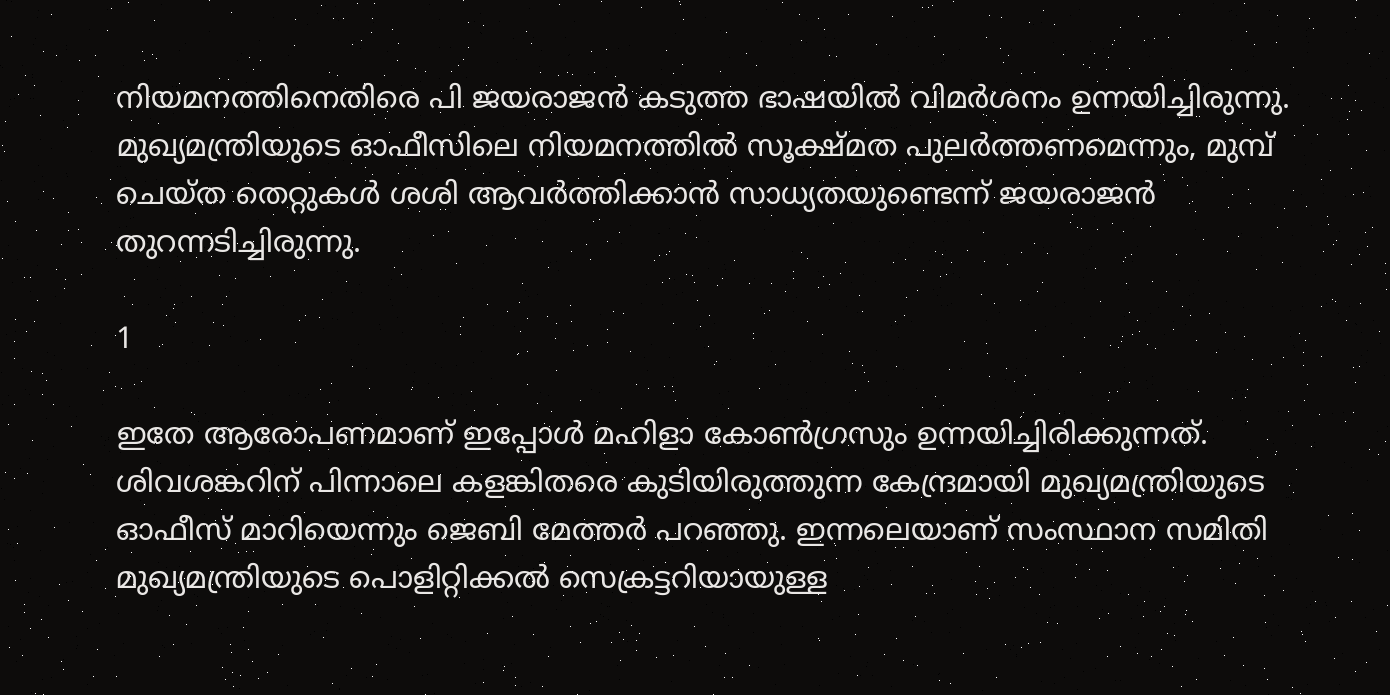നിയമനത്തിനെതിരെ പി ജയരാജന്‍ കടുത്ത ഭാഷയില്‍ വിമര്‍ശനം ഉന്നയിച്ചിരുന്നു. മുഖ്യമന്ത്രിയുടെ ഓഫീസിലെ നിയമനത്തില്‍ സൂക്ഷ്മത പുലര്‍ത്തണമെന്നും, മുമ്പ് ചെയ്ത തെറ്റുകള്‍ ശശി ആവര്‍ത്തിക്കാന്‍ സാധ്യതയുണ്ടെന്ന് ജയരാജന്‍ തുറന്നടിച്ചിരുന്നു.

1

ഇതേ ആരോപണമാണ് ഇപ്പോള്‍ മഹിളാ കോണ്‍ഗ്രസും ഉന്നയിച്ചിരിക്കുന്നത്. ശിവശങ്കറിന് പിന്നാലെ കളങ്കിതരെ കുടിയിരുത്തുന്ന കേന്ദ്രമായി മുഖ്യമന്ത്രിയുടെ ഓഫീസ് മാറിയെന്നും ജെബി മേത്തര്‍ പറഞ്ഞു. ഇന്നലെയാണ് സംസ്ഥാന സമിതി മുഖ്യമന്ത്രിയുടെ പൊളിറ്റിക്കല്‍ സെക്രട്ടറിയായുള്ള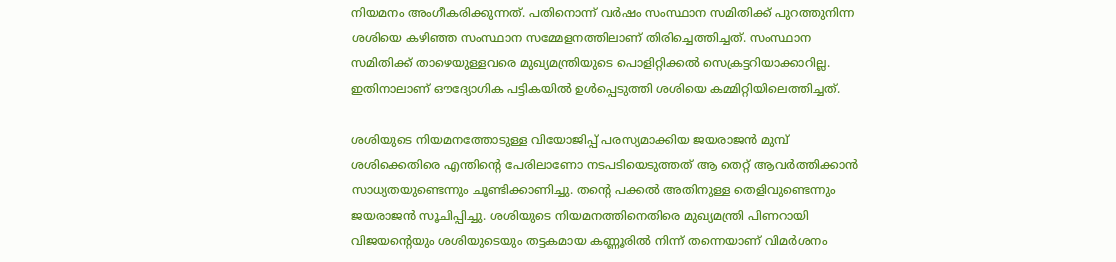നിയമനം അംഗീകരിക്കുന്നത്. പതിനൊന്ന് വര്‍ഷം സംസ്ഥാന സമിതിക്ക് പുറത്തുനിന്ന ശശിയെ കഴിഞ്ഞ സംസ്ഥാന സമ്മേളനത്തിലാണ് തിരിച്ചെത്തിച്ചത്. സംസ്ഥാന സമിതിക്ക് താഴെയുള്ളവരെ മുഖ്യമന്ത്രിയുടെ പൊളിറ്റിക്കല്‍ സെക്രട്ടറിയാക്കാറില്ല. ഇതിനാലാണ് ഔദ്യോഗിക പട്ടികയില്‍ ഉള്‍പ്പെടുത്തി ശശിയെ കമ്മിറ്റിയിലെത്തിച്ചത്.

ശശിയുടെ നിയമനത്തോടുള്ള വിയോജിപ്പ് പരസ്യമാക്കിയ ജയരാജന്‍ മുമ്പ് ശശിക്കെതിരെ എന്തിന്റെ പേരിലാണോ നടപടിയെടുത്തത് ആ തെറ്റ് ആവര്‍ത്തിക്കാന്‍ സാധ്യതയുണ്ടെന്നും ചൂണ്ടിക്കാണിച്ചു. തന്റെ പക്കല്‍ അതിനുള്ള തെളിവുണ്ടെന്നും ജയരാജന്‍ സൂചിപ്പിച്ചു. ശശിയുടെ നിയമനത്തിനെതിരെ മുഖ്യമന്ത്രി പിണറായി വിജയന്റെയും ശശിയുടെയും തട്ടകമായ കണ്ണൂരില്‍ നിന്ന് തന്നെയാണ് വിമര്‍ശനം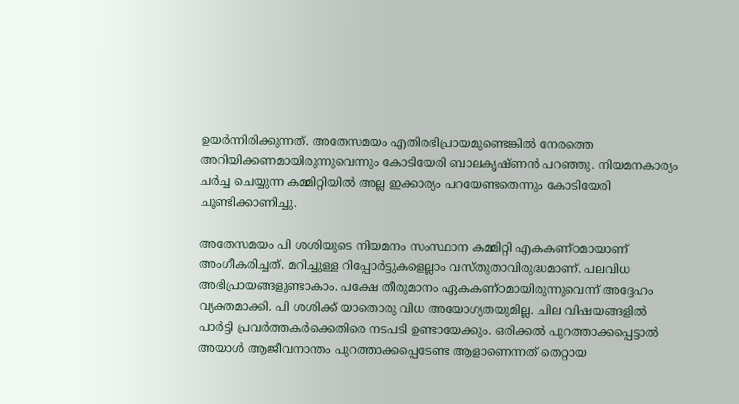ഉയര്‍ന്നിരിക്കുന്നത്. അതേസമയം എതിരഭിപ്രായമുണ്ടെങ്കില്‍ നേരത്തെ അറിയിക്കണമായിരുന്നുവെന്നും കോടിയേരി ബാലകൃഷ്ണന്‍ പറഞ്ഞു. നിയമനകാര്യം ചര്‍ച്ച ചെയ്യുന്ന കമ്മിറ്റിയില്‍ അല്ല ഇക്കാര്യം പറയേണ്ടതെന്നും കോടിയേരി ചൂണ്ടിക്കാണിച്ചു.

അതേസമയം പി ശശിയുടെ നിയമനം സംസ്ഥാന കമ്മിറ്റി എകകണ്ഠമായാണ് അംഗീകരിച്ചത്. മറിച്ചുള്ള റിപ്പോര്‍ട്ടുകളെല്ലാം വസ്തുതാവിരുദ്ധമാണ്. പലവിധ അഭിപ്രായങ്ങളുണ്ടാകാം. പക്ഷേ തീരുമാനം ഏകകണ്ഠമായിരുന്നുവെന്ന് അദ്ദേഹം വ്യക്തമാക്കി. പി ശശിക്ക് യാതൊരു വിധ അയോഗ്യതയുമില്ല. ചില വിഷയങ്ങളില്‍ പാര്‍ട്ടി പ്രവര്‍ത്തകര്‍ക്കെതിരെ നടപടി ഉണ്ടായേക്കും. ഒരിക്കല്‍ പുറത്താക്കപ്പെട്ടാല്‍ അയാള്‍ ആജീവനാന്തം പുറത്താക്കപ്പെടേണ്ട ആളാണെന്നത് തെറ്റായ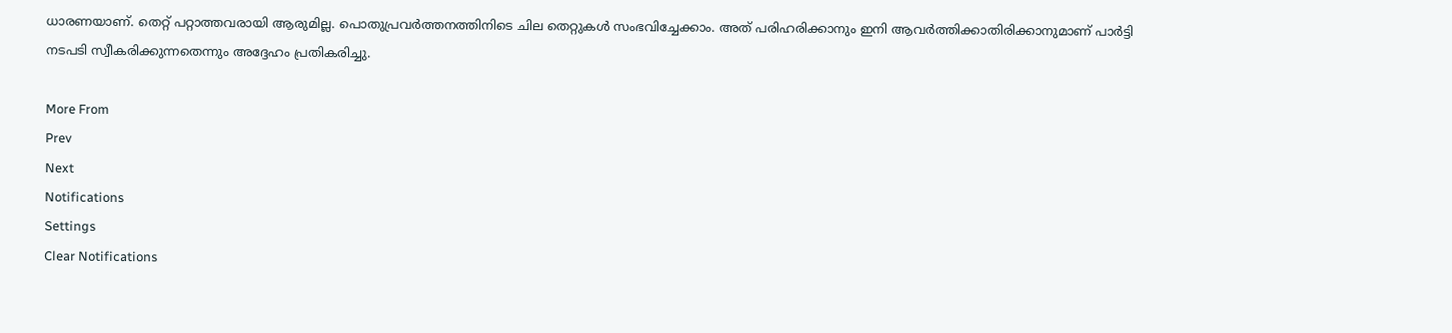ധാരണയാണ്. തെറ്റ് പറ്റാത്തവരായി ആരുമില്ല. പൊതുപ്രവര്‍ത്തനത്തിനിടെ ചില തെറ്റുകള്‍ സംഭവിച്ചേക്കാം. അത് പരിഹരിക്കാനും ഇനി ആവര്‍ത്തിക്കാതിരിക്കാനുമാണ് പാര്‍ട്ടി നടപടി സ്വീകരിക്കുന്നതെന്നും അദ്ദേഹം പ്രതികരിച്ചു.

More From
Prev
Next
Notifications
Settings
Clear Notifications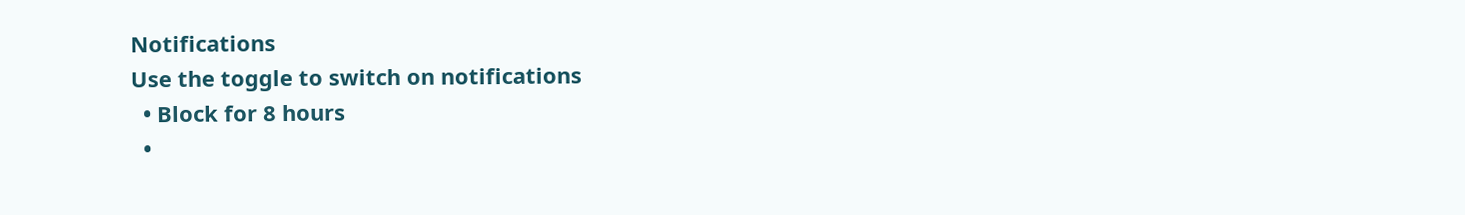Notifications
Use the toggle to switch on notifications
  • Block for 8 hours
  •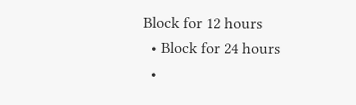Block for 12 hours
  • Block for 24 hours
  •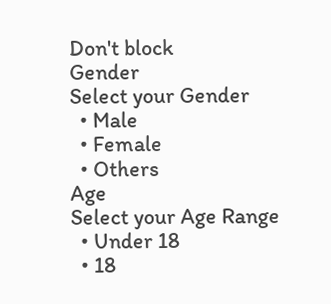Don't block
Gender
Select your Gender
  • Male
  • Female
  • Others
Age
Select your Age Range
  • Under 18
  • 18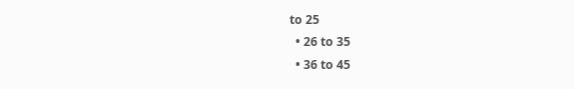to 25
  • 26 to 35
  • 36 to 45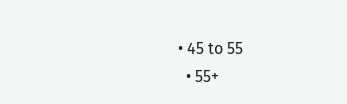• 45 to 55
  • 55+